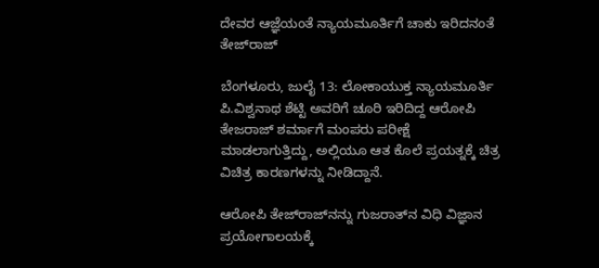ದೇವರ ಆಜ್ಞೆಯಂತೆ ನ್ಯಾಯಮೂರ್ತಿಗೆ ಚಾಕು ಇರಿದನಂತೆ ತೇಜ್‌ರಾಜ್‌

ಬೆಂಗಳೂರು, ಜುಲೈ 13: ಲೋಕಾಯುಕ್ತ ನ್ಯಾಯಮೂರ್ತಿ ಪಿ.ವಿಶ್ವನಾಥ ಶೆಟ್ಟಿ ಅವರಿಗೆ ಚೂರಿ ಇರಿದಿದ್ದ ಆರೋಪಿ ತೇಜರಾಜ್ ಶರ್ಮಾಗೆ ಮಂಪರು ಪರೀಕ್ಷೆ ಮಾಡಲಾಗುತ್ತಿದ್ದು, ಅಲ್ಲಿಯೂ ಆತ ಕೊಲೆ ಪ್ರಯತ್ನಕ್ಕೆ ಚಿತ್ರ ವಿಚಿತ್ರ ಕಾರಣಗಳನ್ನು ನೀಡಿದ್ದಾನೆ.

ಆರೋಪಿ ತೇಜ್‌ರಾಜ್‌ನನ್ನು ಗುಜರಾತ್‌ನ ವಿಧಿ ವಿಜ್ಞಾನ ಪ್ರಯೋಗಾಲಯಕ್ಕೆ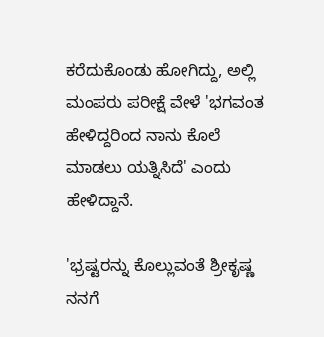ಕರೆದುಕೊಂಡು ಹೋಗಿದ್ದು, ಅಲ್ಲಿ ಮಂಪರು ಪರೀಕ್ಷೆ ವೇಳೆ 'ಭಗವಂತ ಹೇಳಿದ್ದರಿಂದ ನಾನು ಕೊಲೆ ಮಾಡಲು ಯತ್ನಿಸಿದೆ' ಎಂದು ಹೇಳಿದ್ದಾನೆ.

'ಭ್ರಷ್ಟರನ್ನು ಕೊಲ್ಲುವಂತೆ ಶ್ರೀಕೃಷ್ಣ ನನಗೆ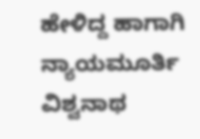ಹೇಳಿದ್ದ ಹಾಗಾಗಿ ನ್ಯಾಯಮೂರ್ತಿ ವಿಶ್ವನಾಥ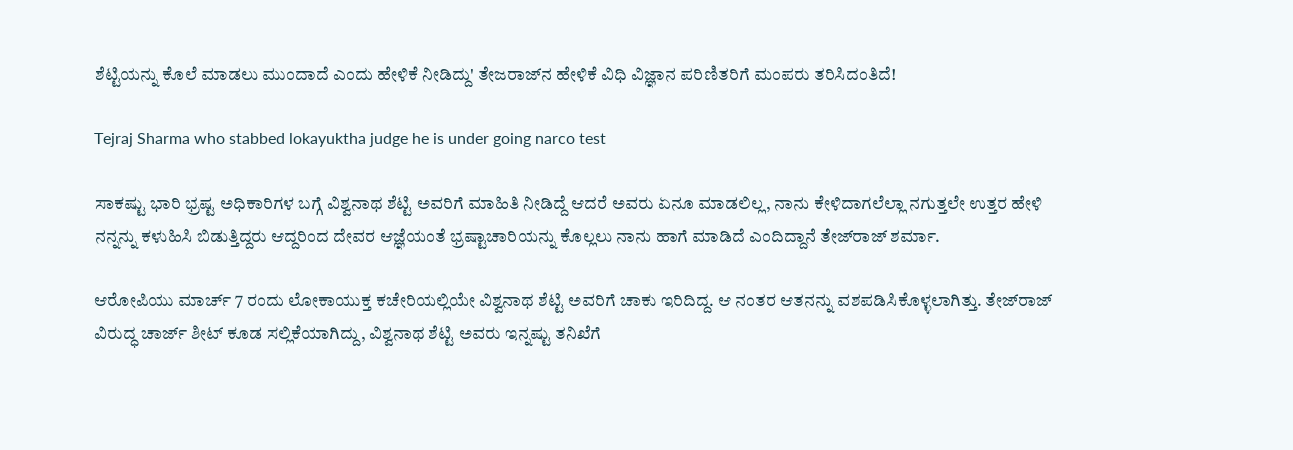ಶೆಟ್ಟಿಯನ್ನು ಕೊಲೆ ಮಾಡಲು ಮುಂದಾದೆ ಎಂದು ಹೇಳಿಕೆ ನೀಡಿದ್ದು' ತೇಜರಾಜ್‌ನ ಹೇಳಿಕೆ ವಿಧಿ ವಿಜ್ಞಾನ ಪರಿಣಿತರಿಗೆ ಮಂಪರು ತರಿಸಿದಂತಿದೆ!

Tejraj Sharma who stabbed lokayuktha judge he is under going narco test

ಸಾಕಷ್ಟು ಭಾರಿ ಭ್ರಷ್ಟ ಅಧಿಕಾರಿಗಳ ಬಗ್ಗೆ ವಿಶ್ವನಾಥ ಶೆಟ್ಟಿ ಅವರಿಗೆ ಮಾಹಿತಿ ನೀಡಿದ್ದೆ ಆದರೆ ಅವರು ಏನೂ ಮಾಡಲಿಲ್ಲ, ನಾನು ಕೇಳಿದಾಗಲೆಲ್ಲಾ ನಗುತ್ತಲೇ ಉತ್ತರ ಹೇಳಿ ನನ್ನನ್ನು ಕಳುಹಿಸಿ ಬಿಡುತ್ತಿದ್ದರು ಆದ್ದರಿಂದ ದೇವರ ಆಜ್ಞೆಯಂತೆ ಭ್ರಷ್ಟಾಚಾರಿಯನ್ನು ಕೊಲ್ಲಲು ನಾನು ಹಾಗೆ ಮಾಡಿದೆ ಎಂದಿದ್ದಾನೆ ತೇಜ್‌ರಾಜ್ ಶರ್ಮಾ.

ಆರೋಪಿಯು ಮಾರ್ಚ್‌ 7 ರಂದು ಲೋಕಾಯುಕ್ತ ಕಚೇರಿಯಲ್ಲಿಯೇ ವಿಶ್ವನಾಥ ಶೆಟ್ಟಿ ಅವರಿಗೆ ಚಾಕು ಇರಿದಿದ್ದ. ಆ ನಂತರ ಆತನನ್ನು ವಶಪಡಿಸಿಕೊಳ್ಳಲಾಗಿತ್ತು. ತೇಜ್‌ರಾಜ್ ವಿರುದ್ಧ ಚಾರ್ಜ್ ಶೀಟ್ ಕೂಡ ಸಲ್ಲಿಕೆಯಾಗಿದ್ದು, ವಿಶ್ವನಾಥ ಶೆಟ್ಟಿ ಅವರು ಇನ್ನಷ್ಟು ತನಿಖೆಗೆ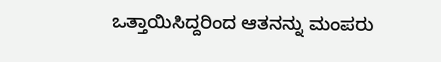ಒತ್ತಾಯಿಸಿದ್ದರಿಂದ ಆತನನ್ನು ಮಂಪರು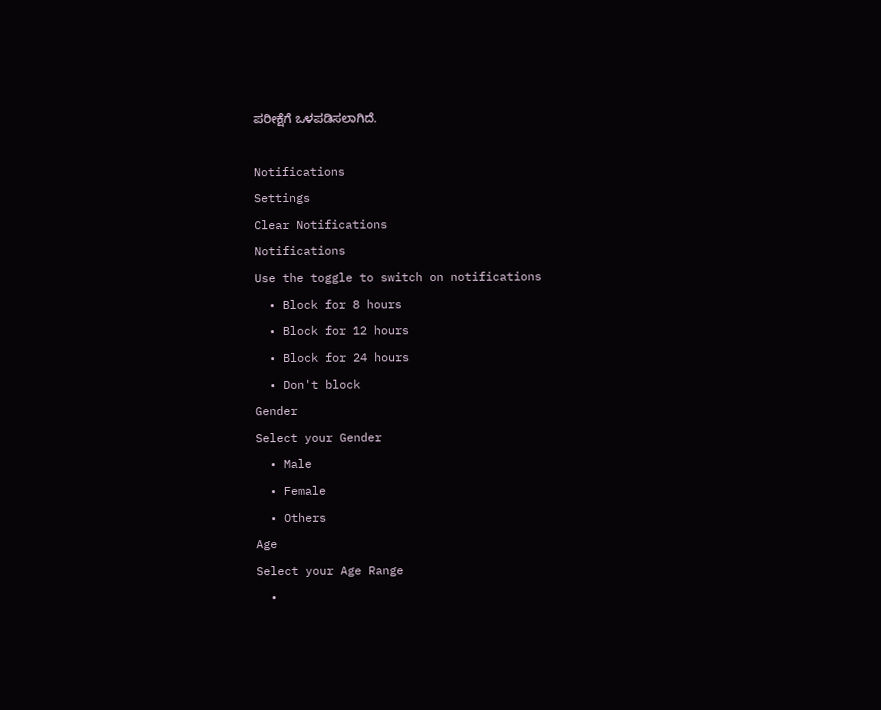ಪರೀಕ್ಷೆಗೆ ಒಳಪಡಿಸಲಾಗಿದೆ.

Notifications
Settings
Clear Notifications
Notifications
Use the toggle to switch on notifications
  • Block for 8 hours
  • Block for 12 hours
  • Block for 24 hours
  • Don't block
Gender
Select your Gender
  • Male
  • Female
  • Others
Age
Select your Age Range
  •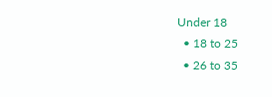Under 18
  • 18 to 25
  • 26 to 35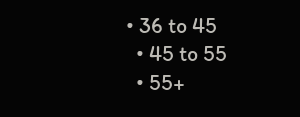• 36 to 45
  • 45 to 55
  • 55+